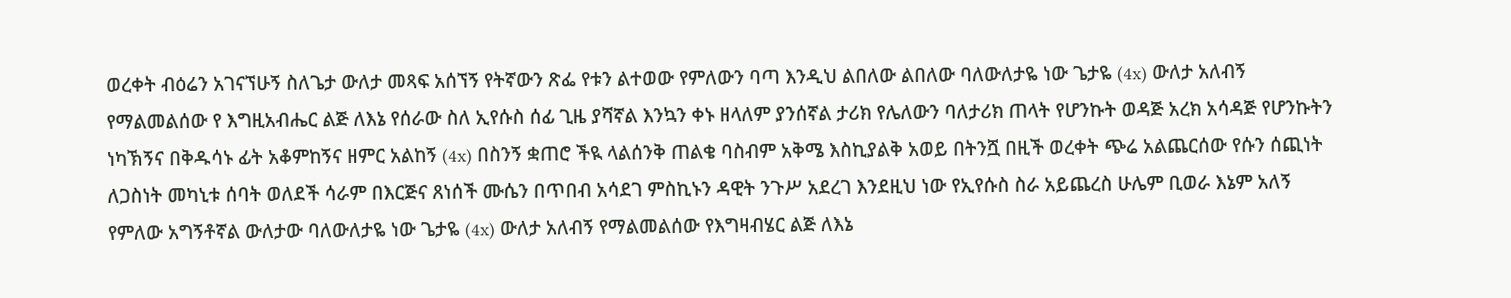ወረቀት ብዕሬን አገናኘሁኝ ስለጌታ ውለታ መጻፍ አሰኘኝ የትኛውን ጽፌ የቱን ልተወው የምለውን ባጣ እንዲህ ልበለው ልበለው ባለውለታዬ ነው ጌታዬ (4x) ውለታ አለብኝ የማልመልሰው የ እግዚአብሔር ልጅ ለእኔ የሰራው ስለ ኢየሱስ ሰፊ ጊዜ ያሻኛል እንኳን ቀኑ ዘላለም ያንሰኛል ታሪክ የሌለውን ባለታሪክ ጠላት የሆንኩት ወዳጅ አረክ አሳዳጅ የሆንኩትን ነካኽኝና በቅዱሳኑ ፊት አቆምከኝና ዘምር አልከኝ (4x) በስንኝ ቋጠሮ ችዪ ላልሰንቅ ጠልቄ ባስብም አቅሜ እስኪያልቅ አወይ በትንሿ በዚች ወረቀት ጭሬ አልጨርሰው የሱን ሰጪነት ለጋስነት መካኒቱ ሰባት ወለደች ሳራም በእርጅና ጸነሰች ሙሴን በጥበብ አሳደገ ምስኪኑን ዳዊት ንጉሥ አደረገ እንደዚህ ነው የኢየሱስ ስራ አይጨረስ ሁሌም ቢወራ እኔም አለኝ የምለው አግኝቶኛል ውለታው ባለውለታዬ ነው ጌታዬ (4x) ውለታ አለብኝ የማልመልሰው የእግዛብሄር ልጅ ለእኔ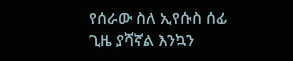የሰራው ስለ ኢየሱስ ሰፊ ጊዜ ያሻኛል እንኳን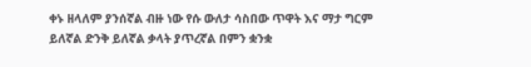ቀኑ ዘላለም ያንሰኛል ብዙ ነው የሱ ውለታ ሳስበው ጥዋት እና ማታ ግርም ይለኛል ድንቅ ይለኛል ቃላት ያጥረኛል በምን ቋንቋ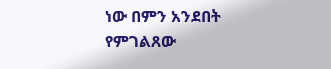ነው በምን አንደበት የምገልጸው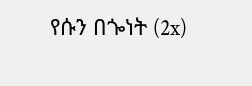የሱን በጐነት (2x)